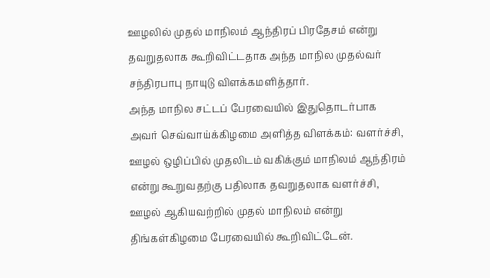ஊழலில் முதல் மாநிலம் ஆந்திரப் பிரதேசம் என்று தவறுதலாக கூறிவிட்டதாக அந்த மாநில முதல்வர் சந்திரபாபு நாயுடு விளக்கமளித்தார்.
அந்த மாநில சட்டப் பேரவையில் இதுதொடர்பாக அவர் செவ்வாய்க்கிழமை அளித்த விளக்கம்: வளர்ச்சி, ஊழல் ஒழிப்பில் முதலிடம் வகிக்கும் மாநிலம் ஆந்திரம் என்று கூறுவதற்கு பதிலாக தவறுதலாக வளர்ச்சி, ஊழல் ஆகியவற்றில் முதல் மாநிலம் என்று திங்கள்கிழமை பேரவையில் கூறிவிட்டேன்.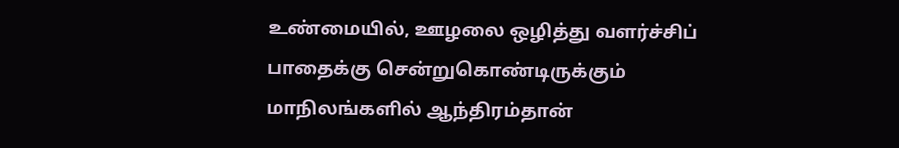உண்மையில், ஊழலை ஒழித்து வளர்ச்சிப் பாதைக்கு சென்றுகொண்டிருக்கும் மாநிலங்களில் ஆந்திரம்தான்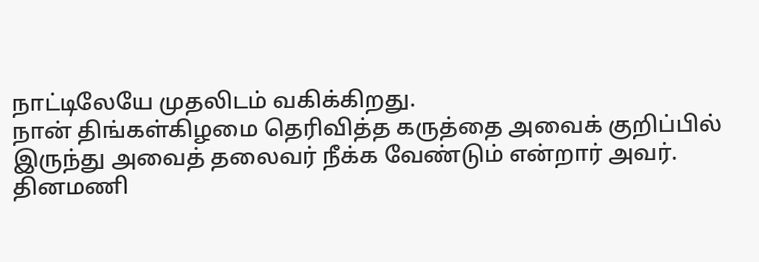நாட்டிலேயே முதலிடம் வகிக்கிறது.
நான் திங்கள்கிழமை தெரிவித்த கருத்தை அவைக் குறிப்பில் இருந்து அவைத் தலைவர் நீக்க வேண்டும் என்றார் அவர்.
தினமணி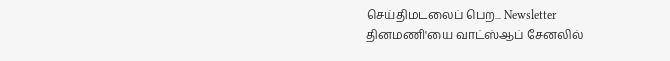செய்திமடலைப் பெற... Newsletter
தினமணி'யை வாட்ஸ்ஆப் சேனலில்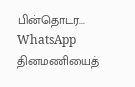பின்தொடர... WhatsApp
தினமணியைத்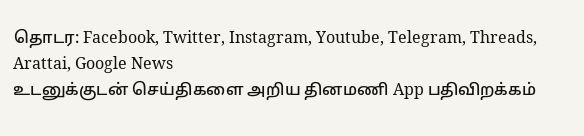தொடர: Facebook, Twitter, Instagram, Youtube, Telegram, Threads, Arattai, Google News
உடனுக்குடன் செய்திகளை அறிய தினமணி App பதிவிறக்கம்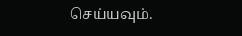செய்யவும்.